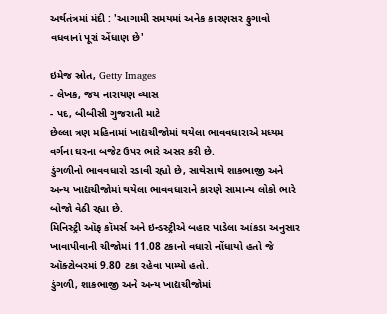અર્થતંત્રમાં મંદી : 'આગામી સમયમાં અનેક કારણસર ફુગાવો વધવાનાં પૂરાં એંધાણ છે'

ઇમેજ સ્રોત, Getty Images
- લેખક, જય નારાયણ વ્યાસ
- પદ, બીબીસી ગુજરાતી માટે
છેલ્લા ત્રણ મહિનામાં ખાદ્યચીજોમાં થયેલા ભાવવધારાએ મધ્યમ વર્ગના ઘરના બજેટ ઉપર ભારે અસર કરી છે.
ડુંગળીનો ભાવવધારો રડાવી રહ્યો છે, સાથેસાથે શાકભાજી અને અન્ય ખાદ્યચીજોમાં થયેલા ભાવવધારાને કારણે સામાન્ય લોકો ભારે બોજો વેઠી રહ્યા છે.
મિનિસ્ટ્રી ઑફ કૉમર્સ અને ઇન્ડસ્ટ્રીએ બહાર પાડેલા આંકડા અનુસાર ખાવાપીવાની ચીજોમાં 11.08 ટકાનો વધારો નોંધાયો હતો જે ઑક્ટોબરમાં 9.80 ટકા રહેવા પામ્યો હતો.
ડુંગળી, શાકભાજી અને અન્ય ખાદ્યચીજોમાં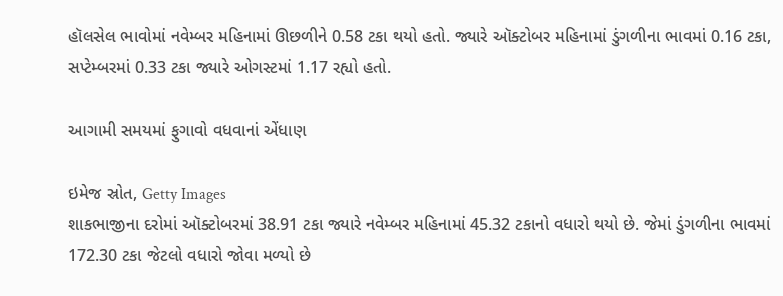હૉલસેલ ભાવોમાં નવેમ્બર મહિનામાં ઊછળીને 0.58 ટકા થયો હતો. જ્યારે ઑક્ટોબર મહિનામાં ડુંગળીના ભાવમાં 0.16 ટકા, સપ્ટેમ્બરમાં 0.33 ટકા જ્યારે ઓગસ્ટમાં 1.17 રહ્યો હતો.

આગામી સમયમાં ફુગાવો વધવાનાં એંધાણ

ઇમેજ સ્રોત, Getty Images
શાકભાજીના દરોમાં ઑક્ટોબરમાં 38.91 ટકા જ્યારે નવેમ્બર મહિનામાં 45.32 ટકાનો વધારો થયો છે. જેમાં ડુંગળીના ભાવમાં 172.30 ટકા જેટલો વધારો જોવા મળ્યો છે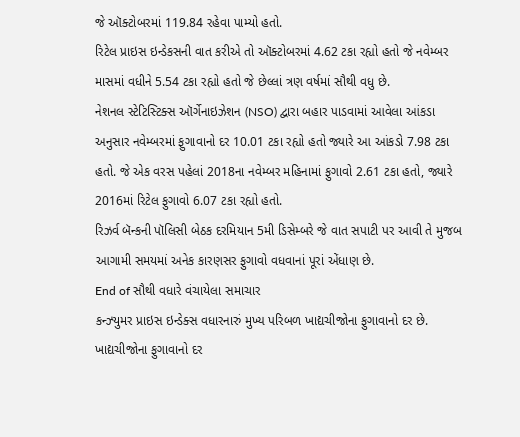જે ઑક્ટોબરમાં 119.84 રહેવા પામ્યો હતો.
રિટેલ પ્રાઇસ ઇન્ડેકસની વાત કરીએ તો ઑક્ટોબરમાં 4.62 ટકા રહ્યો હતો જે નવેમ્બર માસમાં વધીને 5.54 ટકા રહ્યો હતો જે છેલ્લાં ત્રણ વર્ષમાં સૌથી વધુ છે.
નેશનલ સ્ટેટિસ્ટિક્સ ઑર્ગેનાઇઝેશન (NSO) દ્વારા બહાર પાડવામાં આવેલા આંકડા અનુસાર નવેમ્બરમાં ફુગાવાનો દર 10.01 ટકા રહ્યો હતો જ્યારે આ આંકડો 7.98 ટકા હતો. જે એક વરસ પહેલાં 2018ના નવેમ્બર મહિનામાં ફુગાવો 2.61 ટકા હતો, જ્યારે 2016માં રિટેલ ફુગાવો 6.07 ટકા રહ્યો હતો.
રિઝર્વ બૅન્કની પૉલિસી બેઠક દરમિયાન 5મી ડિસેમ્બરે જે વાત સપાટી પર આવી તે મુજબ આગામી સમયમાં અનેક કારણસર ફુગાવો વધવાનાં પૂરાં એંધાણ છે.
End of સૌથી વધારે વંચાયેલા સમાચાર
કન્ઝ્યુમર પ્રાઇસ ઇન્ડેક્સ વધારનારું મુખ્ય પરિબળ ખાદ્યચીજોના ફુગાવાનો દર છે. ખાદ્યચીજોના ફુગાવાનો દર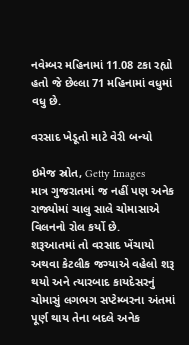નવેમ્બર મહિનામાં 11.08 ટકા રહ્યો હતો જે છેલ્લા 71 મહિનામાં વધુમાં વધુ છે.

વરસાદ ખેડૂતો માટે વેરી બન્યો

ઇમેજ સ્રોત, Getty Images
માત્ર ગુજરાતમાં જ નહીં પણ અનેક રાજ્યોમાં ચાલુ સાલે ચોમાસાએ વિલનનો રોલ કર્યો છે.
શરૂઆતમાં તો વરસાદ ખેંચાયો અથવા કેટલીક જગ્યાએ વહેલો શરૂ થયો અને ત્યારબાદ કાયદેસરનું ચોમાસું લગભગ સપ્ટેમ્બરના અંતમાં પૂર્ણ થાય તેના બદલે અનેક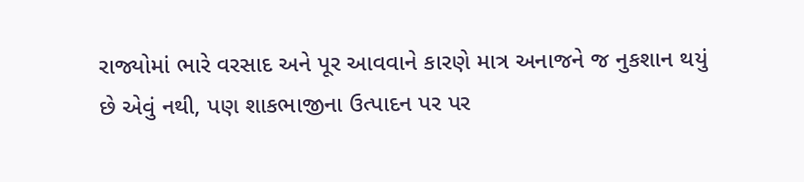રાજ્યોમાં ભારે વરસાદ અને પૂર આવવાને કારણે માત્ર અનાજને જ નુકશાન થયું છે એવું નથી, પણ શાકભાજીના ઉત્પાદન પર પર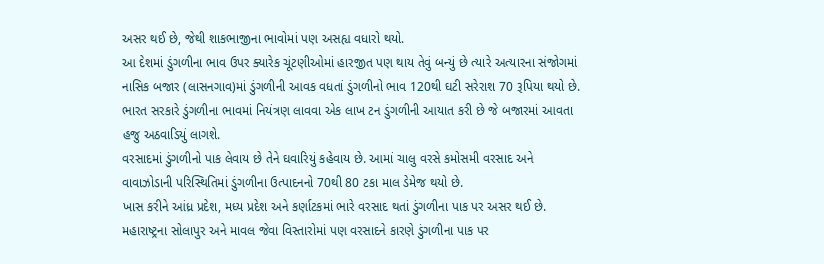અસર થઈ છે, જેથી શાકભાજીના ભાવોમાં પણ અસહ્ય વધારો થયો.
આ દેશમાં ડુંગળીના ભાવ ઉપર ક્યારેક ચૂંટણીઓમાં હારજીત પણ થાય તેવું બન્યું છે ત્યારે અત્યારના સંજોગમાં નાસિક બજાર (લાસનગાવ)માં ડુંગળીની આવક વધતાં ડુંગળીનો ભાવ 120થી ઘટી સરેરાશ 70 રૂપિયા થયો છે.
ભારત સરકારે ડુંગળીના ભાવમાં નિયંત્રણ લાવવા એક લાખ ટન ડુંગળીની આયાત કરી છે જે બજારમાં આવતા હજુ અઠવાડિયું લાગશે.
વરસાદમાં ડુંગળીનો પાક લેવાય છે તેને ઘવારિયું કહેવાય છે. આમાં ચાલુ વરસે કમોસમી વરસાદ અને વાવાઝોડાની પરિસ્થિતિમાં ડુંગળીના ઉત્પાદનનો 70થી 80 ટકા માલ ડેમેજ થયો છે.
ખાસ કરીને આંધ્ર પ્રદેશ, મધ્ય પ્રદેશ અને કર્ણાટકમાં ભારે વરસાદ થતાં ડુંગળીના પાક પર અસર થઈ છે.
મહારાષ્ટ્રના સોલાપુર અને માવલ જેવા વિસ્તારોમાં પણ વરસાદને કારણે ડુંગળીના પાક પર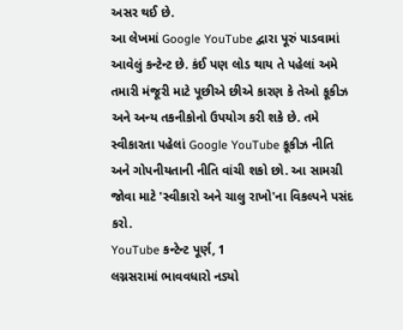અસર થઈ છે.
આ લેખમાં Google YouTube દ્વારા પૂરું પાડવામાં આવેલું કન્ટેન્ટ છે. કંઈ પણ લોડ થાય તે પહેલાં અમે તમારી મંજૂરી માટે પૂછીએ છીએ કારણ કે તેઓ કૂકીઝ અને અન્ય તકનીકોનો ઉપયોગ કરી શકે છે. તમે સ્વીકારતા પહેલાં Google YouTube કૂકીઝ નીતિ અને ગોપનીયતાની નીતિ વાંચી શકો છો. આ સામગ્રી જોવા માટે 'સ્વીકારો અને ચાલુ રાખો'ના વિકલ્પને પસંદ કરો.
YouTube કન્ટેન્ટ પૂર્ણ, 1
લગ્નસરામાં ભાવવધારો નડ્યો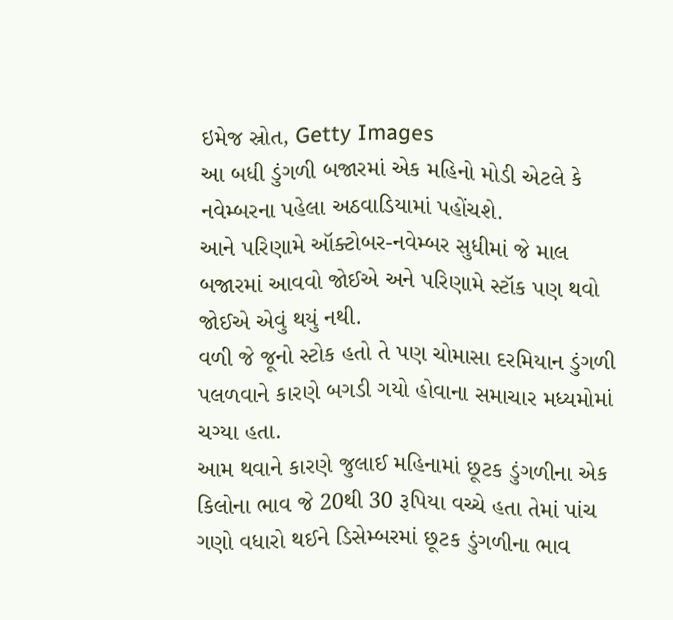ઇમેજ સ્રોત, Getty Images
આ બધી ડુંગળી બજારમાં એક મહિનો મોડી એટલે કે નવેમ્બરના પહેલા અઠવાડિયામાં પહોંચશે.
આને પરિણામે ઑક્ટોબર-નવેમ્બર સુધીમાં જે માલ બજારમાં આવવો જોઈએ અને પરિણામે સ્ટૉક પણ થવો જોઈએ એવું થયું નથી.
વળી જે જૂનો સ્ટોક હતો તે પણ ચોમાસા દરમિયાન ડુંગળી પલળવાને કારણે બગડી ગયો હોવાના સમાચાર મધ્યમોમાં ચગ્યા હતા.
આમ થવાને કારણે જુલાઈ મહિનામાં છૂટક ડુંગળીના એક કિલોના ભાવ જે 20થી 30 રૂપિયા વચ્ચે હતા તેમાં પાંચ ગણો વધારો થઈને ડિસેમ્બરમાં છૂટક ડુંગળીના ભાવ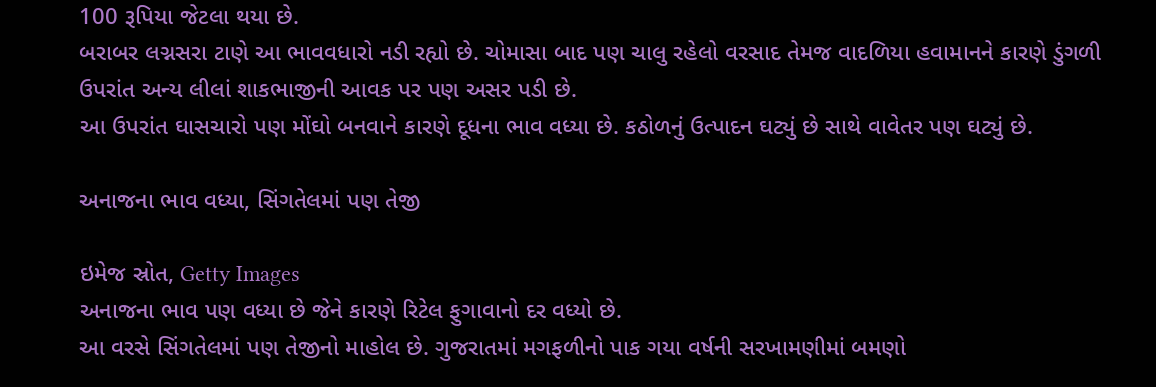100 રૂપિયા જેટલા થયા છે.
બરાબર લગ્નસરા ટાણે આ ભાવવધારો નડી રહ્યો છે. ચોમાસા બાદ પણ ચાલુ રહેલો વરસાદ તેમજ વાદળિયા હવામાનને કારણે ડુંગળી ઉપરાંત અન્ય લીલાં શાકભાજીની આવક પર પણ અસર પડી છે.
આ ઉપરાંત ઘાસચારો પણ મોંઘો બનવાને કારણે દૂધના ભાવ વધ્યા છે. કઠોળનું ઉત્પાદન ઘટ્યું છે સાથે વાવેતર પણ ઘટ્યું છે.

અનાજના ભાવ વધ્યા, સિંગતેલમાં પણ તેજી

ઇમેજ સ્રોત, Getty Images
અનાજના ભાવ પણ વધ્યા છે જેને કારણે રિટેલ ફુગાવાનો દર વધ્યો છે.
આ વરસે સિંગતેલમાં પણ તેજીનો માહોલ છે. ગુજરાતમાં મગફળીનો પાક ગયા વર્ષની સરખામણીમાં બમણો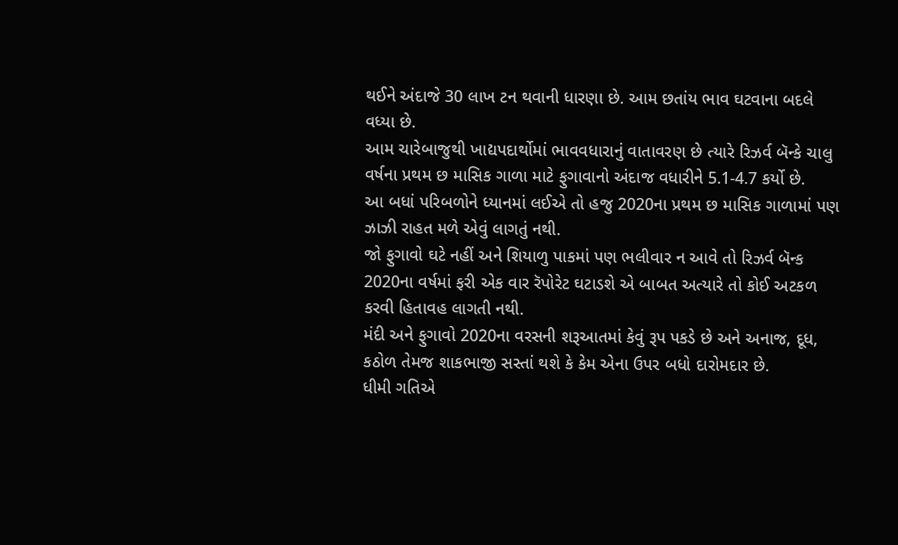થઈને અંદાજે 30 લાખ ટન થવાની ધારણા છે. આમ છતાંય ભાવ ઘટવાના બદલે વધ્યા છે.
આમ ચારેબાજુથી ખાદ્યપદાર્થોમાં ભાવવધારાનું વાતાવરણ છે ત્યારે રિઝર્વ બૅન્કે ચાલુ વર્ષના પ્રથમ છ માસિક ગાળા માટે ફુગાવાનો અંદાજ વધારીને 5.1-4.7 કર્યો છે.
આ બધાં પરિબળોને ધ્યાનમાં લઈએ તો હજુ 2020ના પ્રથમ છ માસિક ગાળામાં પણ ઝાઝી રાહત મળે એવું લાગતું નથી.
જો ફુગાવો ઘટે નહીં અને શિયાળુ પાકમાં પણ ભલીવાર ન આવે તો રિઝર્વ બૅન્ક 2020ના વર્ષમાં ફરી એક વાર રૅપોરેટ ઘટાડશે એ બાબત અત્યારે તો કોઈ અટકળ કરવી હિતાવહ લાગતી નથી.
મંદી અને ફુગાવો 2020ના વરસની શરૂઆતમાં કેવું રૂપ પકડે છે અને અનાજ, દૂધ, કઠોળ તેમજ શાકભાજી સસ્તાં થશે કે કેમ એના ઉપર બધો દારોમદાર છે.
ધીમી ગતિએ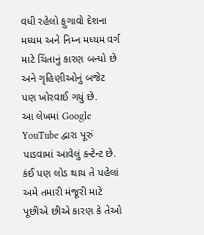વધી રહેલો ફુગાવો દેશના મધ્યમ અને નિમ્ન મધ્યમ વર્ગ માટે ચિંતાનું કારણ બન્યો છે અને ગૃહિણીઓનું બજેટ પણ ખોરવાઈ ગયું છે.
આ લેખમાં Google YouTube દ્વારા પૂરું પાડવામાં આવેલું કન્ટેન્ટ છે. કંઈ પણ લોડ થાય તે પહેલાં અમે તમારી મંજૂરી માટે પૂછીએ છીએ કારણ કે તેઓ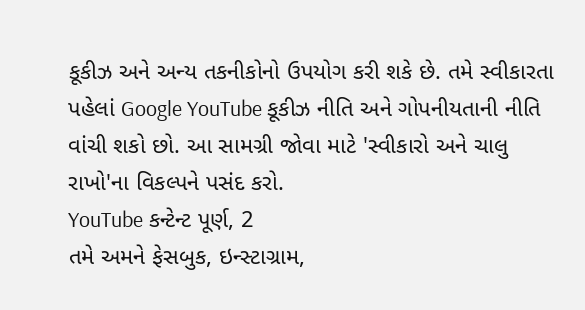કૂકીઝ અને અન્ય તકનીકોનો ઉપયોગ કરી શકે છે. તમે સ્વીકારતા પહેલાં Google YouTube કૂકીઝ નીતિ અને ગોપનીયતાની નીતિ વાંચી શકો છો. આ સામગ્રી જોવા માટે 'સ્વીકારો અને ચાલુ રાખો'ના વિકલ્પને પસંદ કરો.
YouTube કન્ટેન્ટ પૂર્ણ, 2
તમે અમને ફેસબુક, ઇન્સ્ટાગ્રામ,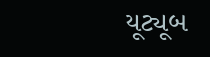યૂટ્યૂબ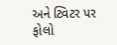અને ટ્વિટર પર ફોલો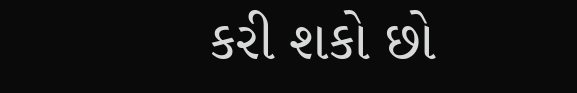કરી શકો છો